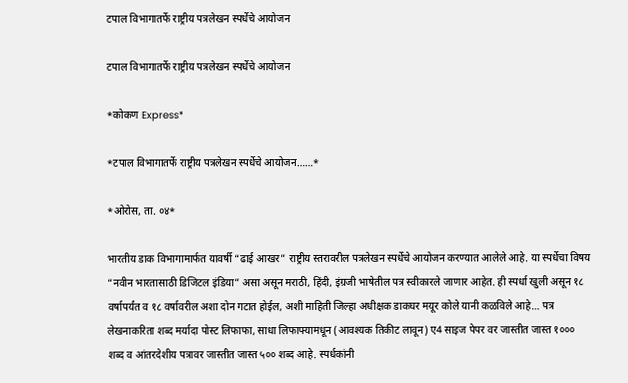टपाल विभागातर्फे राष्ट्रीय पत्रलेखन स्पर्धेचे आयोजन

टपाल विभागातर्फे राष्ट्रीय पत्रलेखन स्पर्धेचे आयोजन

*कोकण Express*

*टपाल विभागातर्फे राष्ट्रीय पत्रलेखन स्पर्धेचे आयोजन……*

*ओरोस, ता. ०४*

भारतीय डाक विभागामार्फत यावर्षी “ढाई आखर” राष्ट्रीय स्तरावरील पत्रलेखन स्पर्धेचे आयोजन करण्यात आलेले आहे. या स्पर्धेचा विषय “नवीन भारतासाठी डिजिटल इंडिया” असा असून मराठी, हिंदी, इंग्रजी भाषेतील पत्र स्वीकारले जाणार आहेत. ही स्पर्धा खुली असून १८ वर्षापर्यंत व १८ वर्षावरील अशा दोन गटात होईल, अशी माहिती जिल्हा अधीक्षक डाकघर मयूर कोले यानी कळविले आहे… पत्र लेखनाकरिता शब्द मर्यादा पोस्ट लिफाफा, साधा लिफाफ्यामधून (आवश्यक तिकीट लावून) ए4 साइज पेपर वर जास्तीत जास्त १००० शब्द व आंतरदेशीय पत्रावर जास्तीत जास्त ५०० शब्द आहे. स्पर्धकांनी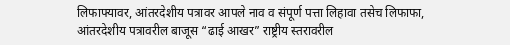लिफाफ्यावर, आंतरदेशीय पत्रावर आपले नाव व संपूर्ण पत्ता लिहावा तसेच लिफाफा, आंतरदेशीय पत्रावरील बाजूस “ढाई आखर” राष्ट्रीय स्तरावरील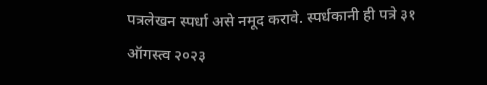पत्रलेखन स्पर्धा असे नमूद करावे. स्पर्धकानी ही पत्रे ३१ ऑगस्त्व २०२३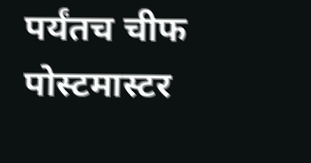पर्यंतच चीफ पोस्टमास्टर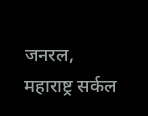जनरल, महाराष्ट्र सर्कल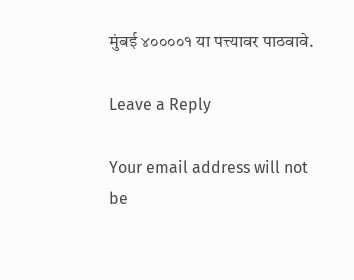मुंबई ४००००१ या पत्त्यावर पाठवावे.

Leave a Reply

Your email address will not be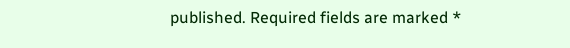published. Required fields are marked *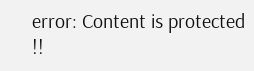error: Content is protected !!